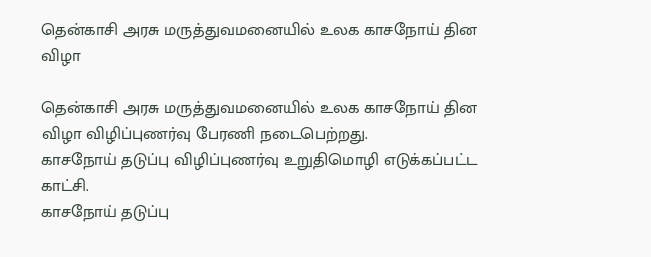தென்காசி அரசு மருத்துவமனையில் உலக காசநோய் தின விழா

தென்காசி அரசு மருத்துவமனையில் உலக காசநோய் தின விழா விழிப்புணர்வு பேரணி நடைபெற்றது.
காசநோய் தடுப்பு விழிப்புணர்வு உறுதிமொழி எடுக்கப்பட்ட காட்சி.
காசநோய் தடுப்பு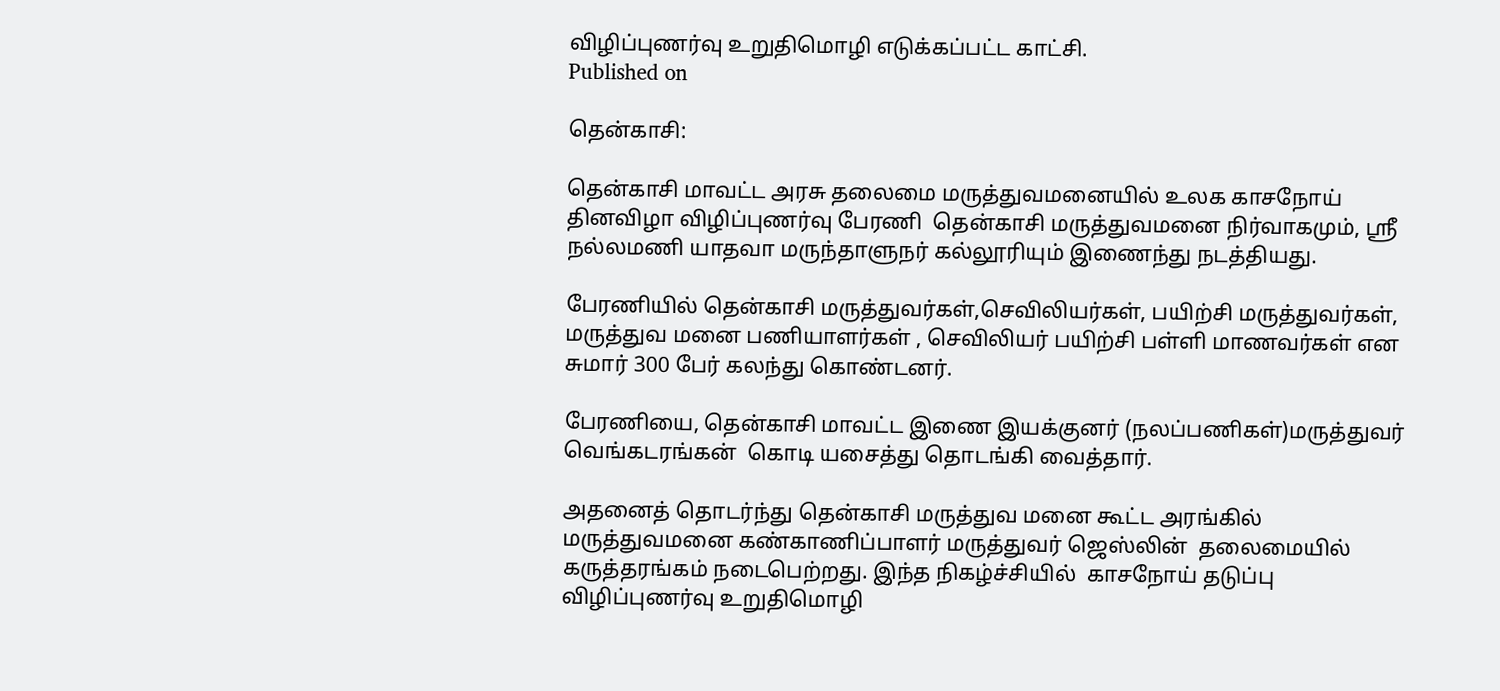விழிப்புணர்வு உறுதிமொழி எடுக்கப்பட்ட காட்சி.
Published on

தென்காசி:

தென்காசி மாவட்ட அரசு தலைமை மருத்துவமனையில் உலக காசநோய் தினவிழா விழிப்புணர்வு பேரணி  தென்காசி மருத்துவமனை நிர்வாகமும், ஸ்ரீ நல்லமணி யாதவா மருந்தாளுநர் கல்லூரியும் இணைந்து நடத்தியது.

பேரணியில் தென்காசி மருத்துவர்கள்,செவிலியர்கள், பயிற்சி மருத்துவர்கள், மருத்துவ மனை பணியாளர்கள் , செவிலியர் பயிற்சி பள்ளி மாணவர்கள் என சுமார் 300 பேர் கலந்து கொண்டனர்.

பேரணியை, தென்காசி மாவட்ட இணை இயக்குனர் (நலப்பணிகள்)மருத்துவர் வெங்கடரங்கன்  கொடி யசைத்து தொடங்கி வைத்தார்.

அதனைத் தொடர்ந்து தென்காசி மருத்துவ மனை கூட்ட அரங்கில்  மருத்துவமனை கண்காணிப்பாளர் மருத்துவர் ஜெஸ்லின்  தலைமையில் கருத்தரங்கம் நடைபெற்றது. இந்த நிகழ்ச்சியில்  காசநோய் தடுப்பு விழிப்புணர்வு உறுதிமொழி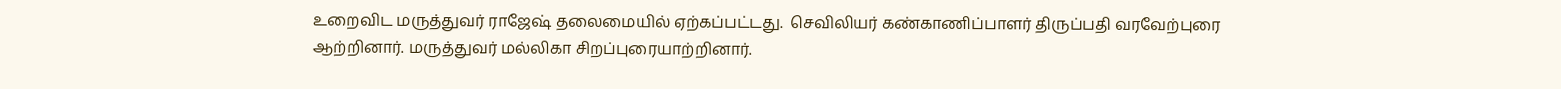உறைவிட மருத்துவர் ராஜேஷ் தலைமையில் ஏற்கப்பட்டது.  செவிலியர் கண்காணிப்பாளர் திருப்பதி வரவேற்புரை ஆற்றினார். மருத்துவர் மல்லிகா சிறப்புரையாற்றினார்.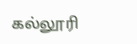கல்லூரி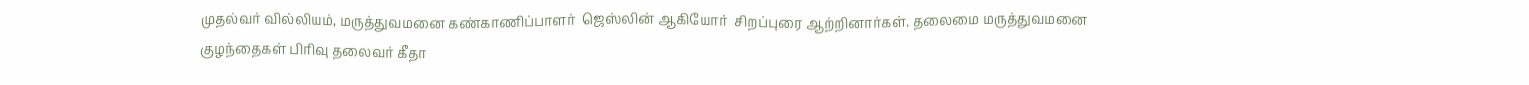முதல்வர் வில்லியம், மருத்துவமனை கண்காணிப்பாளர்  ஜெஸ்லின் ஆகியோர்  சிறப்புரை ஆற்றினார்கள். தலைமை மருத்துவமனை குழந்தைகள் பிரிவு தலைவர் கீதா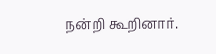நன்றி கூறினார்.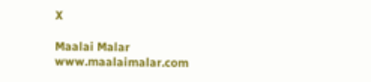X

Maalai Malar
www.maalaimalar.com